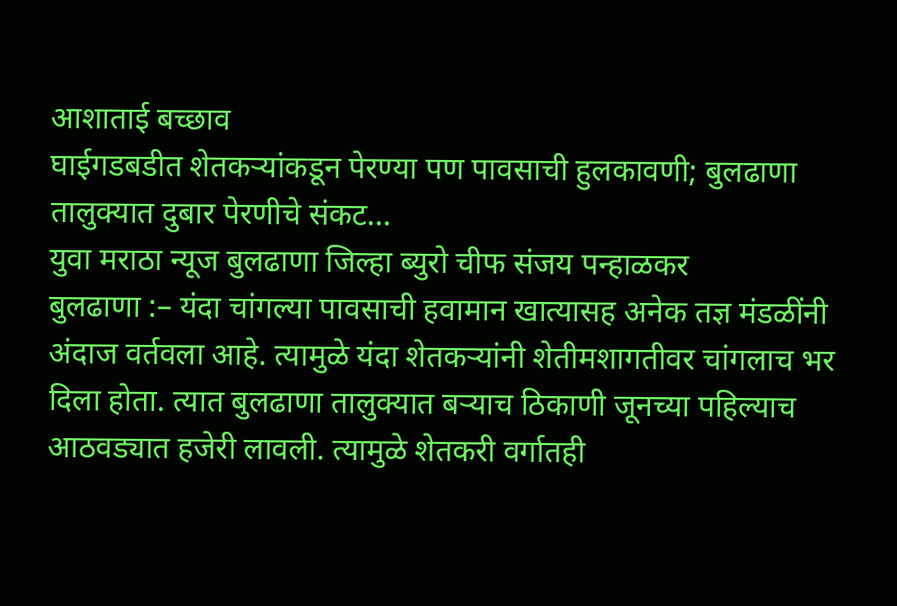आशाताई बच्छाव
घाईगडबडीत शेतकऱ्यांकडून पेरण्या पण पावसाची हुलकावणी; बुलढाणा तालुक्यात दुबार पेरणीचे संकट…
युवा मराठा न्यूज बुलढाणा जिल्हा ब्युरो चीफ संजय पन्हाळकर
बुलढाणा :– यंदा चांगल्या पावसाची हवामान खात्यासह अनेक तज्ञ मंडळींनी अंदाज वर्तवला आहे. त्यामुळे यंदा शेतकऱ्यांनी शेतीमशागतीवर चांगलाच भर दिला होता. त्यात बुलढाणा तालुक्यात बऱ्याच ठिकाणी जूनच्या पहिल्याच आठवड्यात हजेरी लावली. त्यामुळे शेतकरी वर्गातही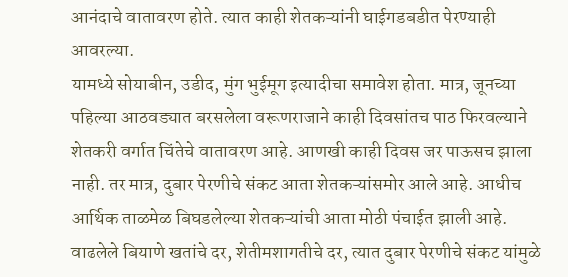आनंदाचे वातावरण होते. त्यात काही शेतकऱ्यांनी घाईगडबडीत पेरण्याही आवरल्या.
यामध्ये सोयाबीन, उडीद, मुंग भुईमूग इत्यादीचा समावेश होता. मात्र, जूनच्या पहिल्या आठवड्यात बरसलेला वरूणराजाने काही दिवसांतच पाठ फिरवल्याने शेतकरी वर्गात चिंतेचे वातावरण आहे. आणखी काही दिवस जर पाऊसच झाला नाही. तर मात्र, दुबार पेरणीचे संकट आता शेतकऱ्यांसमोर आले आहे. आधीच आर्थिक ताळमेळ बिघडलेल्या शेतकऱ्यांची आता मोठी पंचाईत झाली आहे.
वाढलेले बियाणे खतांचे दर, शेतीमशागतीचे दर, त्यात दुबार पेरणीचे संकट यांमुळे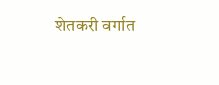शेतकरी वर्गात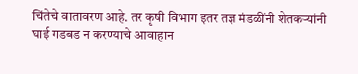चिंतेचे वातावरण आहे. तर कृषी विभाग इतर तज्ञ मंडळींनी शेतकऱ्यांनी घाई गडबड न करण्याचे आवाहान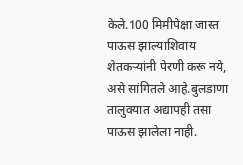केले.100 मिमीपेक्षा जास्त पाऊस झाल्याशिवाय शेतकऱ्यांनी पेरणी करू नये, असे सांगितले आहे.बुलडाणा तालुक्यात अद्यापही तसा पाऊस झालेला नाही.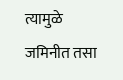त्यामुळे जमिनीत तसा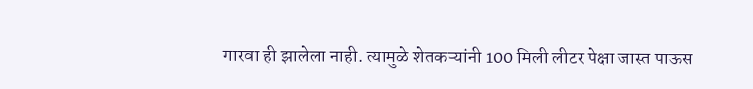गारवा ही झालेला नाही. त्यामुळे शेतकऱ्यांनी 100 मिली लीटर पेक्षा जास्त पाऊस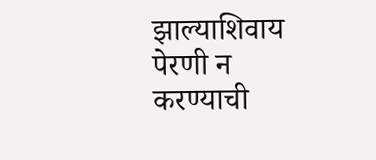झाल्याशिवाय पेरणी न करण्याची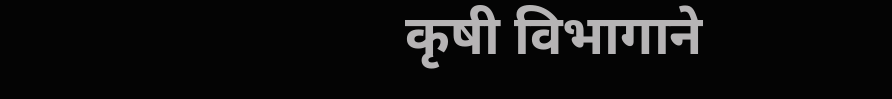कृषी विभागाने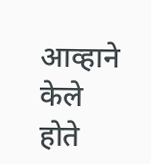आव्हाने केले होते